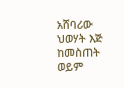አሸባሪው ህወሃት እጅ ከመስጠት ወይም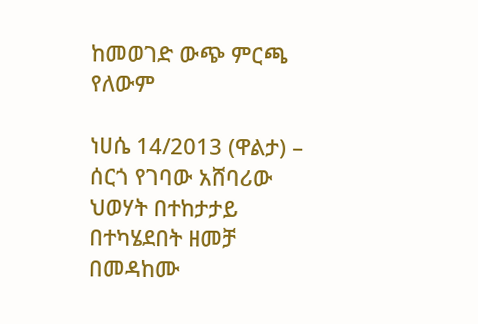ከመወገድ ውጭ ምርጫ የለውም

ነሀሴ 14/2013 (ዋልታ) – ሰርጎ የገባው አሸባሪው ህወሃት በተከታታይ በተካሄደበት ዘመቻ በመዳከሙ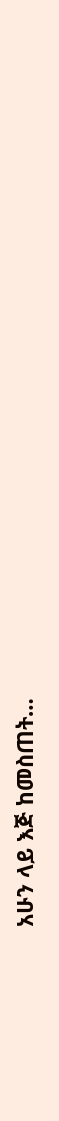አሁን ላይ እጅ ከመስጠት…